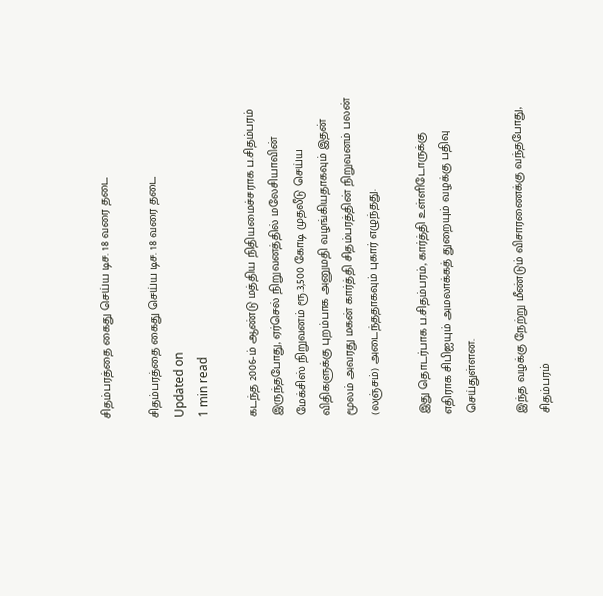சிதம்பரத்தை கைது செய்ய டிச. 18 வரை தடை

சிதம்பரத்தை கைது செய்ய டிச. 18 வரை தடை
Updated on
1 min read

கடந்த 2006-ம் ஆண்டு மத்திய நிதியமைச்சராக ப.சிதம்பரம் இருந்தபோது, ஏர்செல் நிறுவனத்தில் மலேசியாவின் மேக்சிஸ் நிறுவனம் ரூ.3,500 கோடி முதலீடு செய்ய விதிகளுக்கு புறம்பாக அனுமதி வழங்கியதாகவும் இதன் மூலம் அவரது மகன் கார்த்தி சிதம்பரத்தின் நிறுவனம் பலன் (லஞ்சம்) அடைந்ததாகவும் புகார் எழுந்தது.

இது தொடர்பாக ப.சிதம்பரம், கார்த்தி உள்ளிடோருக்கு எதிராக சிபிஐயும் அமலாக்கத் துறையும் வழக்கு பதிவு செய்துள்ளன.

இந்த வழக்கு நேற்று மீண்டும் விசாரணைக்கு வந்தபோது, சிதம்பரம்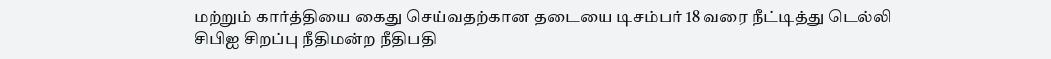மற்றும் கார்த்தியை கைது செய்வதற்கான தடையை டிசம்பர் 18 வரை நீட்டித்து டெல்லி சிபிஐ சிறப்பு நீதிமன்ற நீதிபதி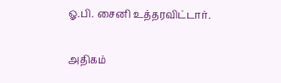ஓ.பி. சைனி உத்தரவிட்டார்.

அதிகம்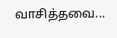வாசித்தவை...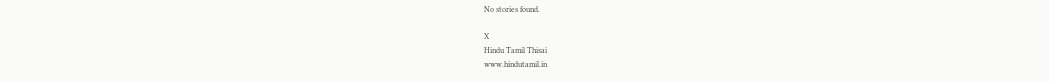No stories found.

X
Hindu Tamil Thisai
www.hindutamil.in